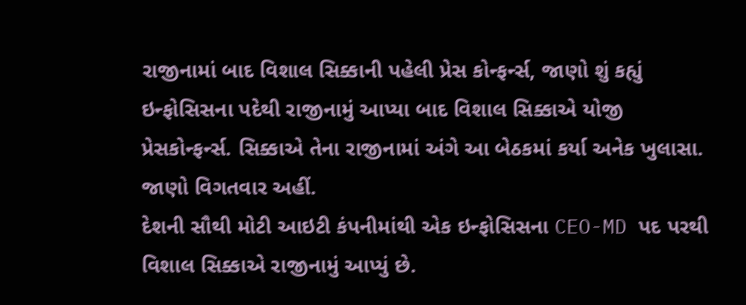રાજીનામાં બાદ વિશાલ સિક્કાની પહેલી પ્રેસ કોન્ફર્ન્સ, જાણો શું કહ્યું
ઇન્ફોસિસના પદેથી રાજીનામું આપ્યા બાદ વિશાલ સિક્કાએ યોજી પ્રેસકોન્ફર્ન્સ. સિક્કાએ તેના રાજીનામાં અંગે આ બેઠકમાં કર્યા અનેક ખુલાસા. જાણો વિગતવાર અહીં.
દેશની સૌથી મોટી આઇટી કંપનીમાંથી એક ઇન્ફોસિસના CEO-MD પદ પરથી વિશાલ સિક્કાએ રાજીનામું આપ્યું છે.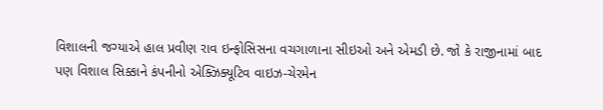વિશાલની જગ્યાએ હાલ પ્રવીણ રાવ ઇન્ફોસિસના વચગાળાના સીઇઓ અને એમડી છે. જો કે રાજીનામાં બાદ પણ વિશાલ સિક્કાને કંપનીનો એક્ઝિક્યૂટિવ વાઇઝ-ચેરમેન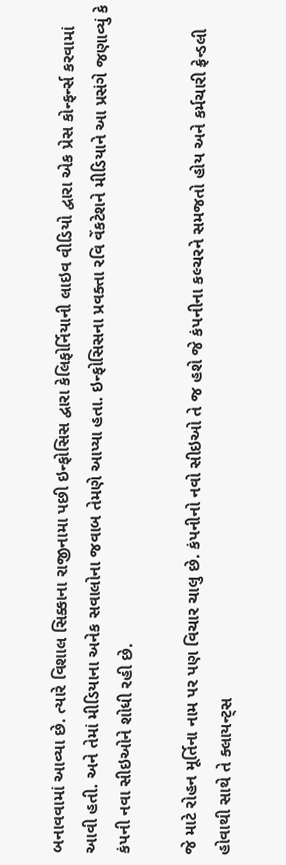બનાવવામાં આવ્યા છે. ત્યારે વિશાલ સિક્કાના રાજીનામા પછી ઇન્ફોસિસ દ્વારા કેલિફોર્નિયાની લાઇવ વીડિયો દ્વારા એક પ્રેસ કોન્ફર્ન્સ કરવામાં આવી હતી. અને તેમાં મીડિયાના અનેક સવાલોના જવાબ તેમણે આપ્યા હતા. ઇન્ફોસિસના પ્રવક્તા રવિ વેંકટેશને મીડિયાને આ પ્રસંગે જણાવ્યું કે કંપની નવા સીઇઓને શોધી રહી છે.

જે માટે રોહન મૂર્તિના નામ પર પણ વિચાર ચાલુ છે. કંપનીનો નવો સીઇઓ તે જ હશે જે કંપનીના કલ્ચરને સમજતો હોય અને કર્મચારી ફ્રેન્ડલી હોવાથી સાથે તે ક્લાયન્ટ્સ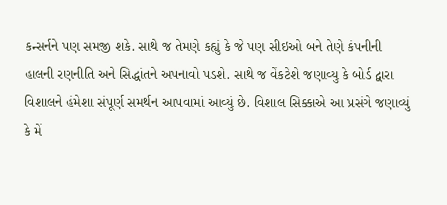કન્સર્નને પણ સમજી શકે. સાથે જ તેમણે કહ્યું કે જે પણ સીઇઓ બને તેણે કંપનીની હાલની રણનીતિ અને સિદ્ધાંતને અપનાવો પડશે. સાથે જ વેંકટેશે જણાવ્યુ કે બોર્ડ દ્વારા વિશાલને હંમેશા સંપૂર્ણ સમર્થન આપવામાં આવ્યું છે. વિશાલ સિક્કાએ આ પ્રસંગે જણાવ્યું કે મેં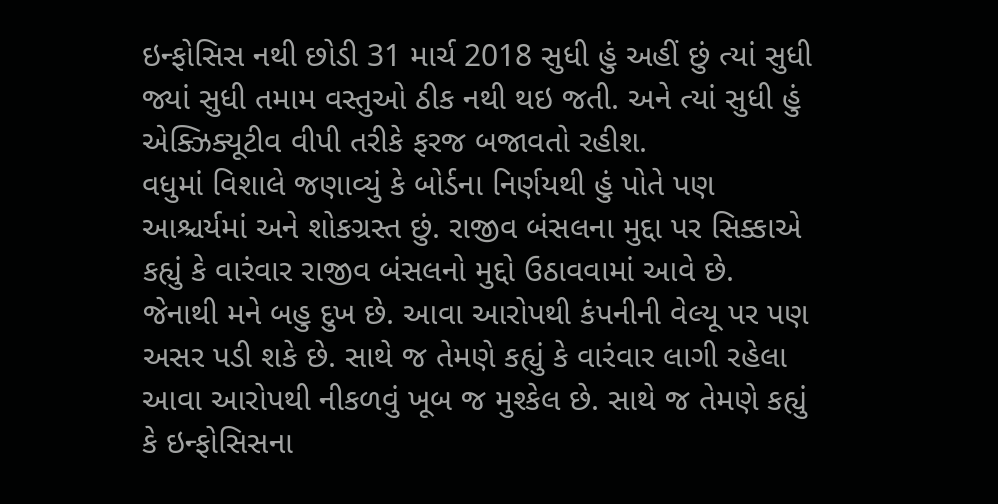ઇન્ફોસિસ નથી છોડી 31 માર્ચ 2018 સુધી હું અહીં છું ત્યાં સુધી જ્યાં સુધી તમામ વસ્તુઓ ઠીક નથી થઇ જતી. અને ત્યાં સુધી હું એક્ઝિક્યૂટીવ વીપી તરીકે ફરજ બજાવતો રહીશ.
વધુમાં વિશાલે જણાવ્યું કે બોર્ડના નિર્ણયથી હું પોતે પણ આશ્ચર્યમાં અને શોકગ્રસ્ત છું. રાજીવ બંસલના મુદ્દા પર સિક્કાએ કહ્યું કે વારંવાર રાજીવ બંસલનો મુદ્દો ઉઠાવવામાં આવે છે. જેનાથી મને બહુ દુખ છે. આવા આરોપથી કંપનીની વેલ્યૂ પર પણ અસર પડી શકે છે. સાથે જ તેમણે કહ્યું કે વારંવાર લાગી રહેલા આવા આરોપથી નીકળવું ખૂબ જ મુશ્કેલ છે. સાથે જ તેમણે કહ્યું કે ઇન્ફોસિસના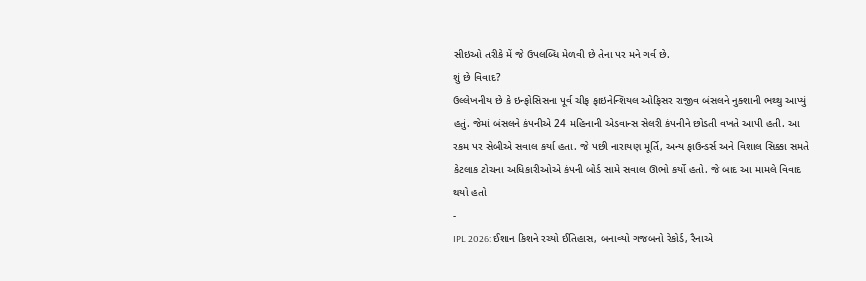સીઇઓ તરીકે મેં જે ઉપલબ્ધિ મેળવી છે તેના પર મને ગર્વ છે.
શું છે વિવાદ?
ઉલ્લેખનીય છે કે ઇન્ફોસિસના પૂર્વ ચીફ ફાઇનેન્શિયલ ઓફિસર રાજીવ બંસલને નુક્શાની ભથ્થુ આપ્યું હતું. જેમાં બંસલને કંપનીએ 24 મહિનાની એડવાન્સ સેલરી કંપનીને છોડતી વખતે આપી હતી. આ રકમ પર સેબીએ સવાલ કર્યા હતા. જે પછી નારાયણ મૂર્તિ, અન્ય ફાઉન્ડર્સ અને વિશાલ સિક્કા સમતે કેટલાક ટોચના અધિકારીઓએ કંપની બોર્ડ સામે સવાલ ઊભો કર્યો હતો. જે બાદ આ મામલે વિવાદ થયો હતો
-
IPL 2026: ઈશાન કિશને રચ્યો ઈતિહાસ, બનાવ્યો ગજબનો રેકોર્ડ, રૈનાએ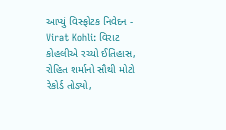આપ્યું વિસ્ફોટક નિવેદન -
Virat Kohli: વિરાટ કોહલીએ રચ્યો ઈતિહાસ, રોહિત શર્માનો સૌથી મોટો રેકોર્ડ તોડ્યો,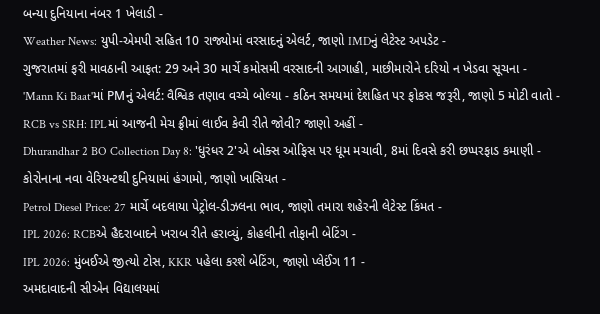બન્યા દુનિયાના નંબર 1 ખેલાડી -
Weather News: યુપી-એમપી સહિત 10 રાજ્યોમાં વરસાદનું એલર્ટ, જાણો IMDનું લેટેસ્ટ અપડેટ -
ગુજરાતમાં ફરી માવઠાની આફત: 29 અને 30 માર્ચે કમોસમી વરસાદની આગાહી, માછીમારોને દરિયો ન ખેડવા સૂચના -
'Mann Ki Baat'માં PMનું એલર્ટ: વૈશ્વિક તણાવ વચ્ચે બોલ્યા - કઠિન સમયમાં દેશહિત પર ફોકસ જરૂરી, જાણો 5 મોટી વાતો -
RCB vs SRH: IPLમાં આજની મેચ ફ્રીમાં લાઈવ કેવી રીતે જોવી? જાણો અહીં -
Dhurandhar 2 BO Collection Day 8: 'ધુરંધર 2'એ બોક્સ ઓફિસ પર ધૂમ મચાવી, 8માં દિવસે કરી છપ્પરફાડ કમાણી -
કોરોનાના નવા વેરિયન્ટથી દુનિયામાં હંગામો, જાણો ખાસિયત -
Petrol Diesel Price: 27 માર્ચે બદલાયા પેટ્રોલ-ડીઝલના ભાવ, જાણો તમારા શહેરની લેટેસ્ટ કિંમત -
IPL 2026: RCBએ હૈદરાબાદને ખરાબ રીતે હરાવ્યું, કોહલીની તોફાની બેટિંગ -
IPL 2026: મુંબઈએ જીત્યો ટોસ, KKR પહેલા કરશે બેટિંગ, જાણો પ્લેઈંગ 11 -
અમદાવાદની સીએન વિદ્યાલયમાં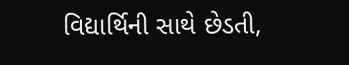વિદ્યાર્થિની સાથે છેડતી,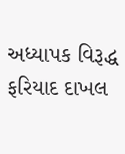અધ્યાપક વિરૂદ્ધ ફરિયાદ દાખલ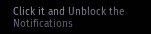Click it and Unblock the Notifications